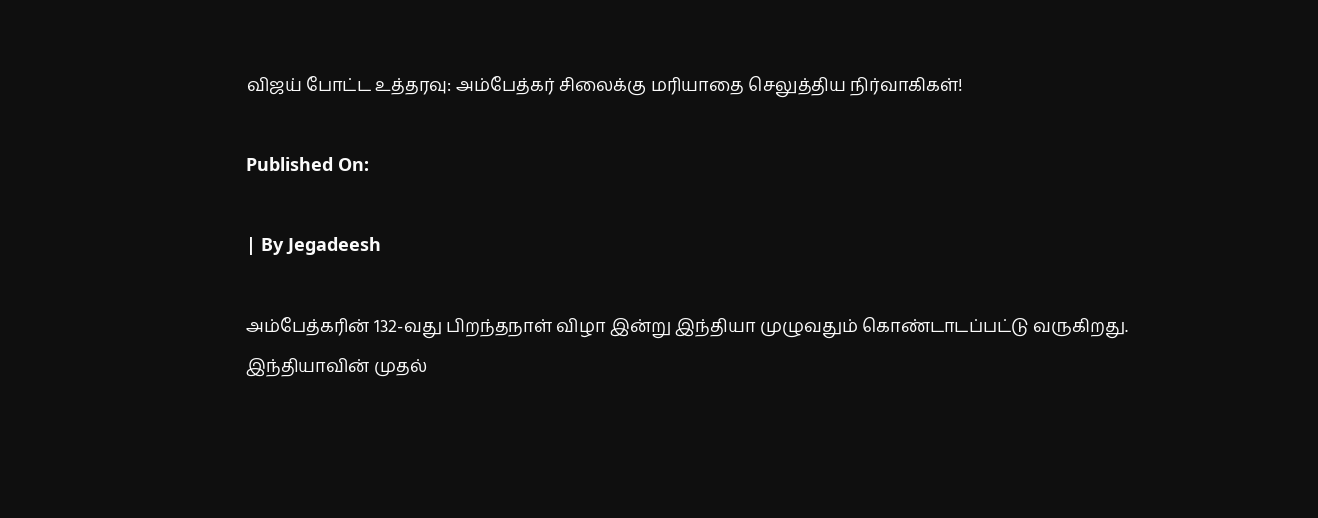விஜய் போட்ட உத்தரவு: அம்பேத்கர் சிலைக்கு மரியாதை செலுத்திய நிர்வாகிகள்!

Published On:

| By Jegadeesh

அம்பேத்கரின் 132-வது பிறந்தநாள் விழா இன்று இந்தியா முழுவதும் கொண்டாடப்பட்டு வருகிறது. இந்தியாவின் முதல்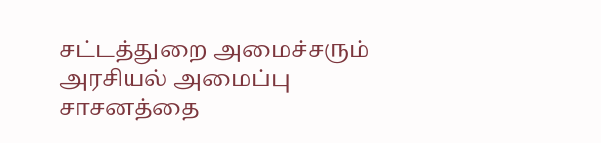சட்டத்துறை அமைச்சரும் அரசியல் அமைப்பு சாசனத்தை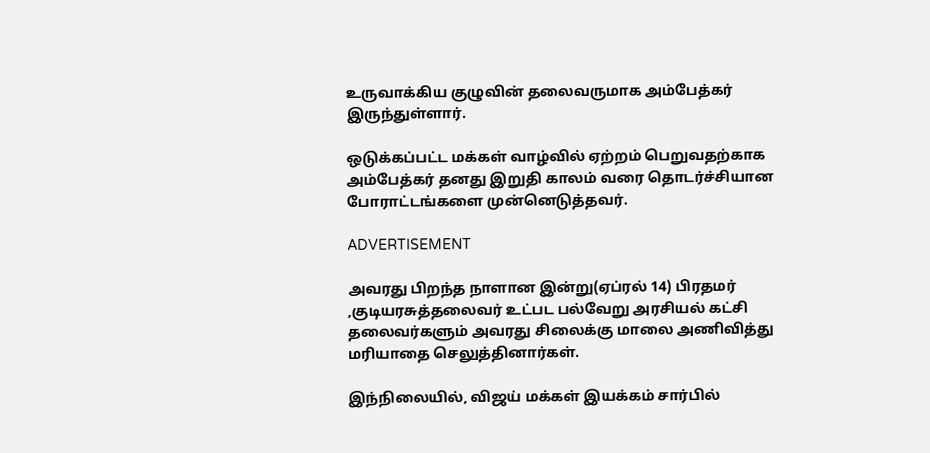உருவாக்கிய குழுவின் தலைவருமாக அம்பேத்கர் இருந்துள்ளார்.

ஒடுக்கப்பட்ட மக்கள் வாழ்வில் ஏற்றம் பெறுவதற்காக அம்பேத்கர் தனது இறுதி காலம் வரை தொடர்ச்சியான போராட்டங்களை முன்னெடுத்தவர்.

ADVERTISEMENT

அவரது பிறந்த நாளான இன்று(ஏப்ரல் 14) பிரதமர் ,குடியரசுத்தலைவர் உட்பட பல்வேறு அரசியல் கட்சி தலைவர்களும் அவரது சிலைக்கு மாலை அணிவித்து மரியாதை செலுத்தினார்கள்.

இந்நிலையில், விஜய் மக்கள் இயக்கம் சார்பில்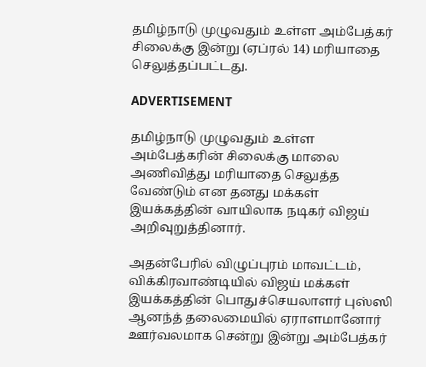தமிழ்நாடு முழுவதும் உள்ள அம்பேத்கர் சிலைக்கு இன்று (ஏப்ரல் 14) மரியாதை செலுத்தப்பட்டது.

ADVERTISEMENT

தமிழ்நாடு முழுவதும் உள்ள அம்பேத்கரின் சிலைக்கு மாலை அணிவித்து மரியாதை செலுத்த வேண்டும் என தனது மக்கள் இயக்கத்தின் வாயிலாக நடிகர் விஜய் அறிவுறுத்தினார்.

அதன்பேரில் விழுப்புரம் மாவட்டம், விக்கிரவாண்டியில் விஜய் மக்கள் இயக்கத்தின் பொதுச்செயலாளர் புஸ்ஸி ஆனந்த் தலைமையில் ஏராளமானோர் ஊர்வலமாக சென்று இன்று அம்பேத்கர்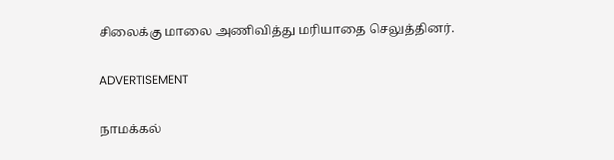சிலைக்கு மாலை அணிவித்து மரியாதை செலுத்தினர்.

ADVERTISEMENT

நாமக்கல்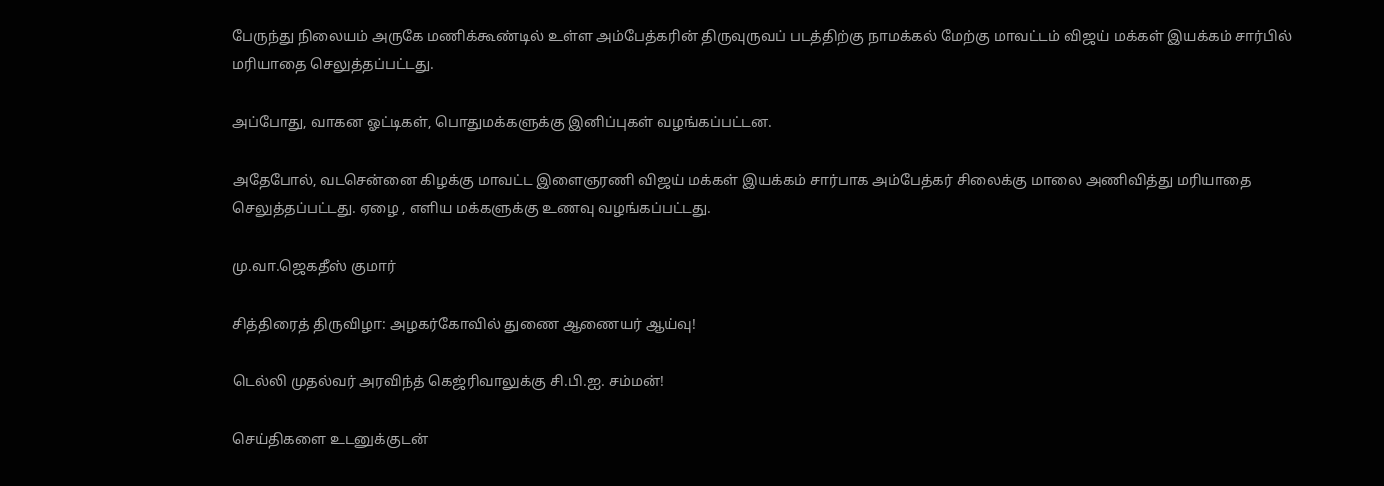பேருந்து நிலையம் அருகே மணிக்கூண்டில் உள்ள அம்பேத்கரின் திருவுருவப் படத்திற்கு நாமக்கல் மேற்கு மாவட்டம் விஜய் மக்கள் இயக்கம் சார்பில் மரியாதை செலுத்தப்பட்டது.

அப்போது, வாகன ஓட்டிகள், பொதுமக்களுக்கு இனிப்புகள் வழங்கப்பட்டன.

அதேபோல், வடசென்னை கிழக்கு மாவட்ட இளைஞரணி விஜய் மக்கள் இயக்கம் சார்பாக அம்பேத்கர் சிலைக்கு மாலை அணிவித்து மரியாதை செலுத்தப்பட்டது. ஏழை , எளிய மக்களுக்கு உணவு வழங்கப்பட்டது.

மு.வா.ஜெகதீஸ் குமார்

சித்திரைத் திருவிழா: அழகர்கோவில் துணை ஆணையர் ஆய்வு!

டெல்லி முதல்வர் அரவிந்த் கெஜ்ரிவாலுக்கு சி.பி.ஐ. சம்மன்!

செய்திகளை உடனுக்குடன்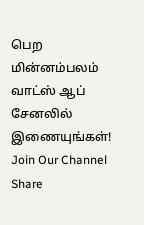பெற மின்னம்பலம் வாட்ஸ் ஆப் சேனலில் இணையுங்கள்!
Join Our Channel
Share